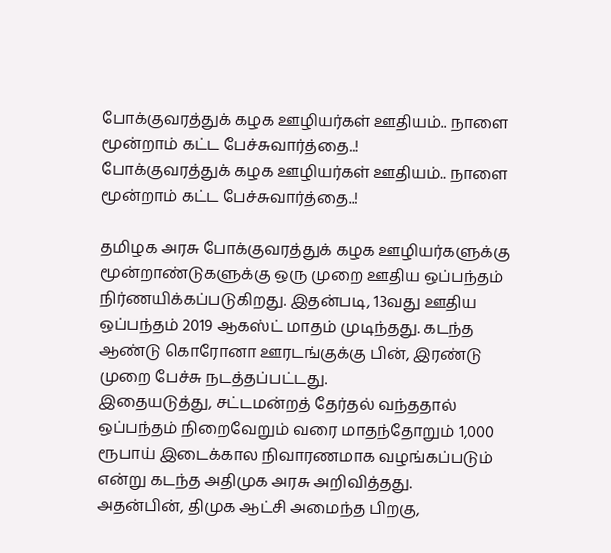போக்குவரத்துக் கழக ஊழியர்கள் ஊதியம்.. நாளை மூன்றாம் கட்ட பேச்சுவார்த்தை..!
போக்குவரத்துக் கழக ஊழியர்கள் ஊதியம்.. நாளை மூன்றாம் கட்ட பேச்சுவார்த்தை..!

தமிழக அரசு போக்குவரத்துக் கழக ஊழியர்களுக்கு மூன்றாண்டுகளுக்கு ஒரு முறை ஊதிய ஒப்பந்தம் நிர்ணயிக்கப்படுகிறது. இதன்படி, 13வது ஊதிய ஒப்பந்தம் 2019 ஆகஸ்ட் மாதம் முடிந்தது. கடந்த ஆண்டு கொரோனா ஊரடங்குக்கு பின், இரண்டு முறை பேச்சு நடத்தப்பட்டது.
இதையடுத்து, சட்டமன்றத் தேர்தல் வந்ததால் ஒப்பந்தம் நிறைவேறும் வரை மாதந்தோறும் 1,000 ரூபாய் இடைக்கால நிவாரணமாக வழங்கப்படும் என்று கடந்த அதிமுக அரசு அறிவித்தது.
அதன்பின், திமுக ஆட்சி அமைந்த பிறகு,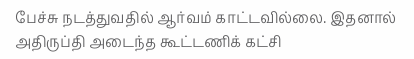பேச்சு நடத்துவதில் ஆர்வம் காட்டவில்லை. இதனால் அதிருப்தி அடைந்த கூட்டணிக் கட்சி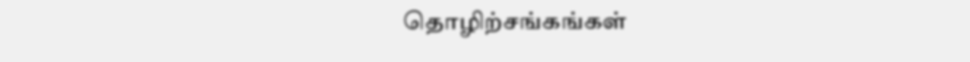தொழிற்சங்கங்கள்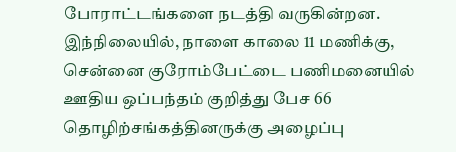போராட்டங்களை நடத்தி வருகின்றன.
இந்நிலையில், நாளை காலை 11 மணிக்கு, சென்னை குரோம்பேட்டை பணிமனையில் ஊதிய ஒப்பந்தம் குறித்து பேச 66 தொழிற்சங்கத்தினருக்கு அழைப்பு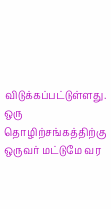விடுக்கப்பட்டுள்ளது. ஒரு தொழிற்சங்கத்திற்கு ஒருவர் மட்டுமே வர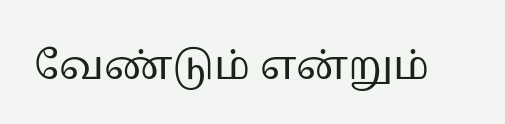வேண்டும் என்றும்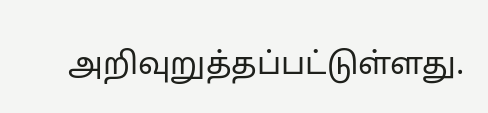அறிவுறுத்தப்பட்டுள்ளது.